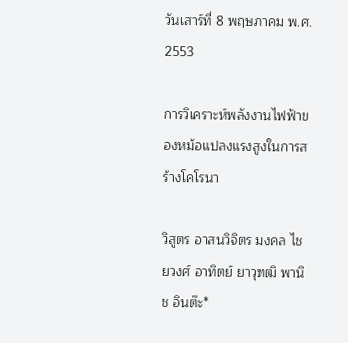วันเสาร์ที่ 8 พฤษภาคม พ.ศ. 2553

การวิเคราะห์พลังงานไฟฟ้าของหม้อแปลงแรงสูงในการสร้างโคโรนา

วิสูตร อาสนวิจิตร มงคล ไชยวงศ์ อาทิตย์ ยาวุฑฒิ พานิช อินต๊ะ*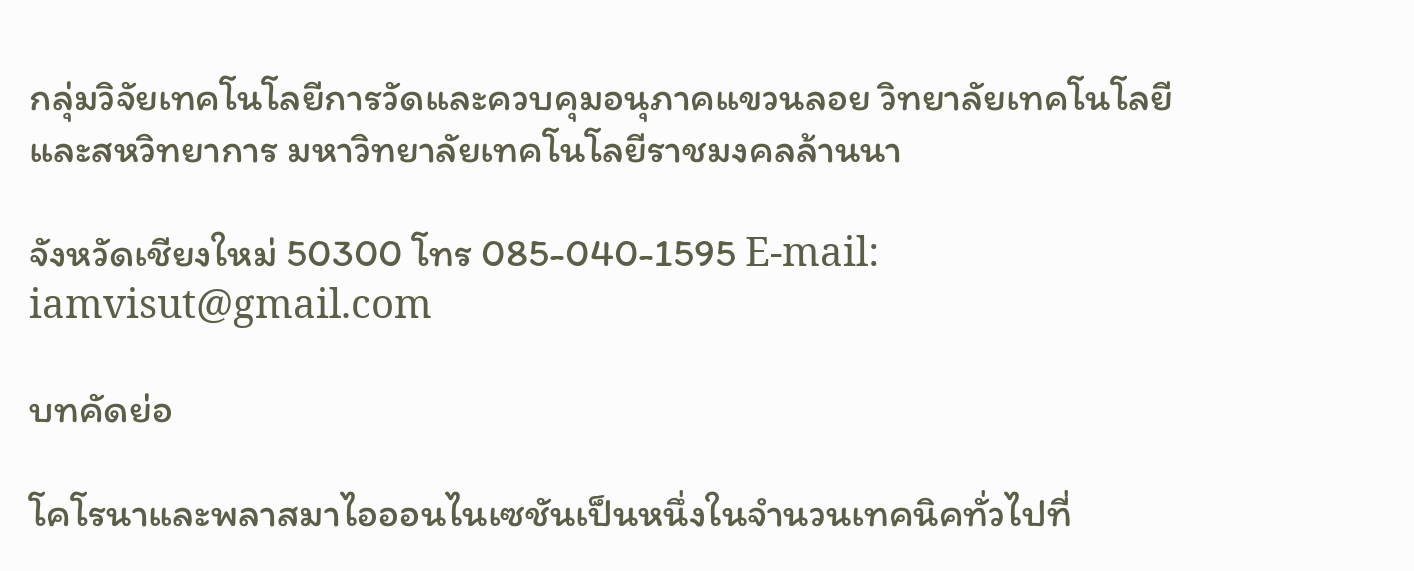กลุ่มวิจัยเทคโนโลยีการวัดและควบคุมอนุภาคแขวนลอย วิทยาลัยเทคโนโลยีและสหวิทยาการ มหาวิทยาลัยเทคโนโลยีราชมงคลล้านนา

จังหวัดเชียงใหม่ 50300 โทร 085-040-1595 E-mail: iamvisut@gmail.com

บทคัดย่อ

โคโรนาและพลาสมาไอออนไนเซชันเป็นหนึ่งในจำนวนเทคนิคทั่วไปที่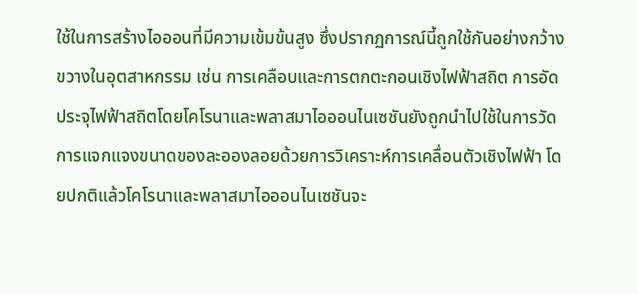ใช้ในการสร้างไอออนที่มีความเข้มข้นสูง ซึ่งปรากฏการณ์นี้ถูกใช้กันอย่างกว้างขวางในอุตสาหกรรม เช่น การเคลือบและการตกตะกอนเชิงไฟฟ้าสถิต การอัดประจุไฟฟ้าสถิตโดยโคโรนาและพลาสมาไอออนไนเซชันยังถูกนำไปใช้ในการวัดการแจกแจงขนาดของละอองลอยด้วยการวิเคราะห์การเคลื่อนตัวเชิงไฟฟ้า โดยปกติแล้วโคโรนาและพลาสมาไอออนไนเซชันจะ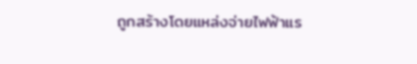ถูกสร้างโดยแหล่งจ่ายไฟฟ้าแร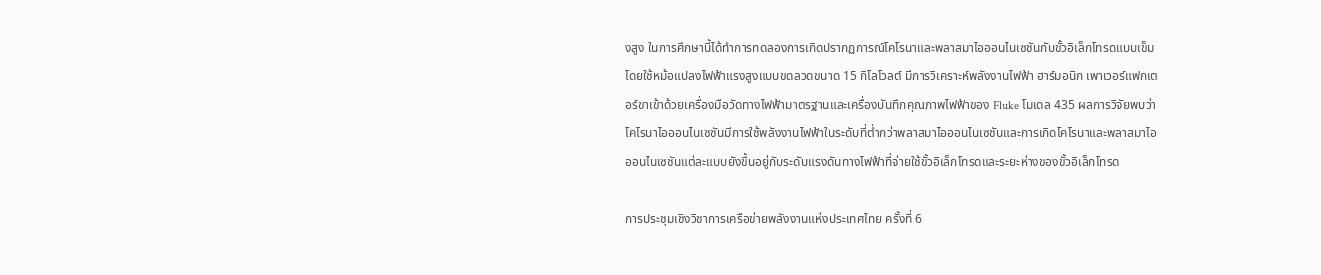งสูง ในการศึกษานี้ได้ทำการทดลองการเกิดปรากฏการณ์โคโรนาและพลาสมาไอออนไนเซชันกับขั้วอิเล็กโทรดแบบเข็มโดยใช้หม้อแปลงไฟฟ้าแรงสูงแบบขดลวดขนาด 15 กิโลโวลต์ มีการวิเคราะห์พลังงานไฟฟ้า ฮาร์มอนิก เพาเวอร์แฟกเตอร์ขาเข้าด้วยเครื่องมือวัดทางไฟฟ้ามาตรฐานและเครื่องบันทึกคุณภาพไฟฟ้าของ Fluke โมเดล 435 ผลการวิจัยพบว่าโคโรนาไอออนไนเซชันมีการใช้พลังงานไฟฟ้าในระดับที่ต่ำกว่าพลาสมาไอออนไนเซชันและการเกิดโคโรนาและพลาสมาไอออนไนเซชันแต่ละแบบยังขึ้นอยู่กับระดับแรงดันทางไฟฟ้าที่จ่ายใช้ขั้วอิเล็กโทรดและระยะห่างของขั้วอิเล็กโทรด

การประชุมเชิงวิชาการเครือข่ายพลังงานแห่งประเทศไทย ครั้งที่ 6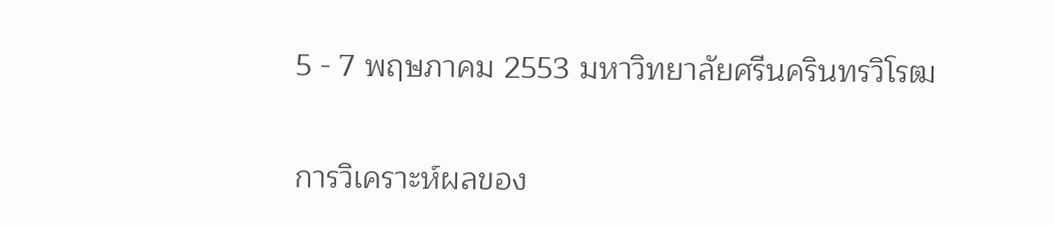5 - 7 พฤษภาคม 2553 มหาวิทยาลัยศรีนครินทรวิโรฒ

การวิเคราะห์ผลของ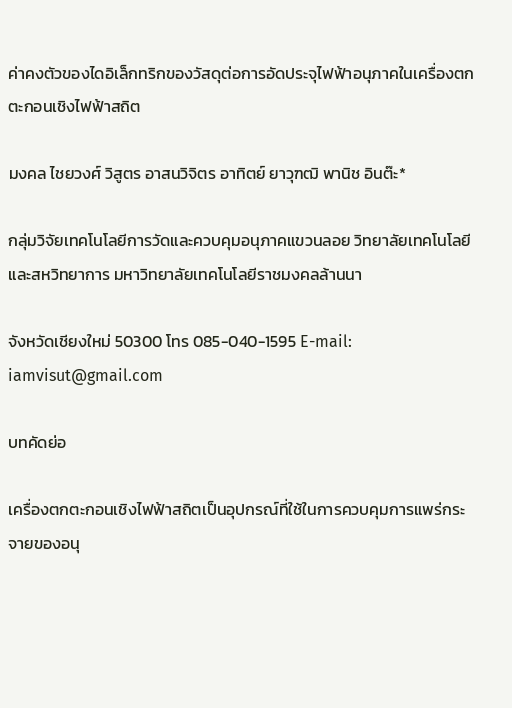ค่าคงตัวของไดอิเล็กทริกของวัสดุต่อการอัดประจุไฟฟ้าอนุภาคในเครื่องตกตะกอนเชิงไฟฟ้าสถิต

มงคล ไชยวงศ์ วิสูตร อาสนวิจิตร อาทิตย์ ยาวุฑฒิ พานิช อินต๊ะ*

กลุ่มวิจัยเทคโนโลยีการวัดและควบคุมอนุภาคแขวนลอย วิทยาลัยเทคโนโลยีและสหวิทยาการ มหาวิทยาลัยเทคโนโลยีราชมงคลล้านนา

จังหวัดเชียงใหม่ 50300 โทร 085-040-1595 E-mail: iamvisut@gmail.com

บทคัดย่อ

เครื่องตกตะกอนเชิงไฟฟ้าสถิตเป็นอุปกรณ์ที่ใช้ในการควบคุมการแพร่กระจายของอนุ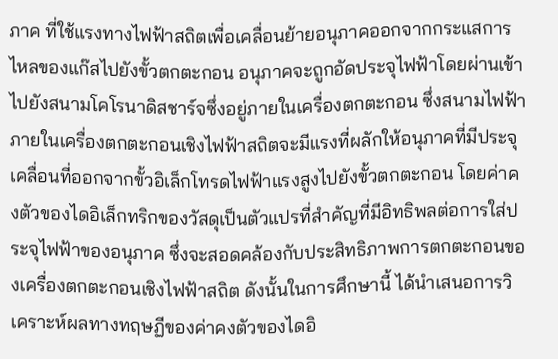ภาค ที่ใช้แรงทางไฟฟ้าสถิตเพื่อเคลื่อนย้ายอนุภาคออกจากกระแสการไหลของแก๊สไปยังขั้วตกตะกอน อนุภาคจะถูกอัดประจุไฟฟ้าโดยผ่านเข้าไปยังสนามโคโรนาดิสชาร์จซึ่งอยู่ภายในเครื่องตกตะกอน ซึ่งสนามไฟฟ้าภายในเครื่องตกตะกอนเชิงไฟฟ้าสถิตจะมีแรงที่ผลักให้อนุภาคที่มีประจุเคลื่อนที่ออกจากขั้วอิเล็กโทรดไฟฟ้าแรงสูงไปยังขั้วตกตะกอน โดยค่าคงตัวของไดอิเล็กทริกของวัสดุเป็นตัวแปรที่สำคัญที่มีอิทธิพลต่อการใส่ประจุไฟฟ้าของอนุภาค ซึ่งจะสอดคล้องกับประสิทธิภาพการตกตะกอนของเครื่องตกตะกอนเชิงไฟฟ้าสถิต ดังนั้นในการศึกษานี้ ได้นำเสนอการวิเคราะห์ผลทางทฤษฏีของค่าคงตัวของไดอิ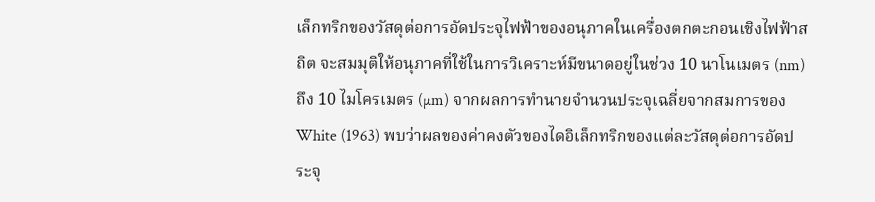เล็กทริกของวัสดุต่อการอัดประจุไฟฟ้าของอนุภาคในเครื่องตกตะกอนเชิงไฟฟ้าสถิต จะสมมุติให้อนุภาคที่ใช้ในการวิเคราะห์มีขนาดอยู่ในช่วง 10 นาโนเมตร (nm) ถึง 10 ไมโครเมตร (µm) จากผลการทำนายจำนวนประจุเฉลี่ยจากสมการของ White (1963) พบว่าผลของค่าคงตัวของไดอิเล็กทริกของแต่ละวัสดุต่อการอัดประจุ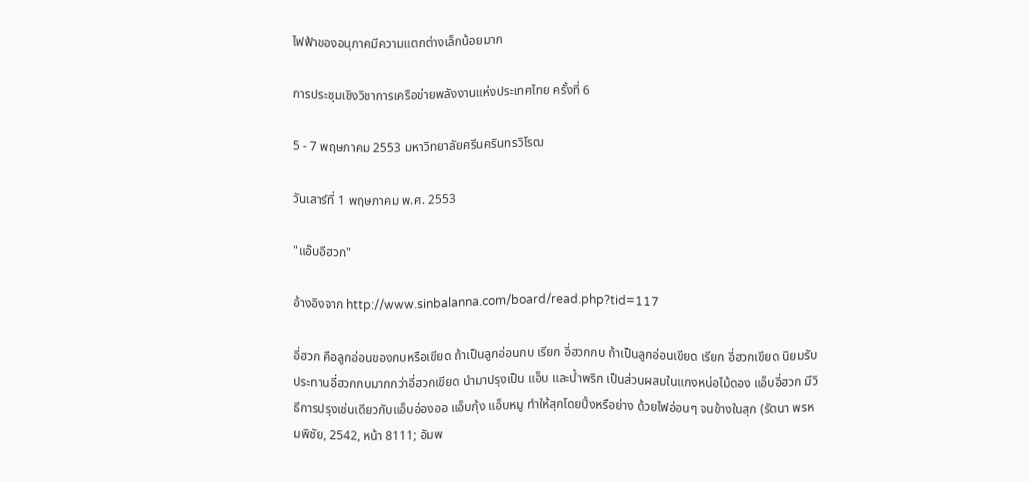ไฟฟ้าของอนุภาคมีความแตกต่างเล็กน้อยมาก

การประชุมเชิงวิชาการเครือข่ายพลังงานแห่งประเทศไทย ครั้งที่ 6

5 - 7 พฤษภาคม 2553 มหาวิทยาลัยศรีนครินทรวิโรฒ

วันเสาร์ที่ 1 พฤษภาคม พ.ศ. 2553

"แอ๊บอีฮวก"

อ้างอิงจาก http://www.sinbalanna.com/board/read.php?tid=117

อี่ฮวก คือลูกอ่อนของกบหรือเขียด ถ้าเป็นลูกอ่อนกบ เรียก อี่ฮวกกบ ถ้าเป็นลูกอ่อนเขียด เรียก อี่ฮวกเขียด นิยมรับประทานอี่ฮวกกบมากกว่าอี่ฮวกเขียด นำมาปรุงเป็น แอ็บ และน้ำพริก เป็นส่วนผสมในแกงหน่อไม้ดอง แอ็บอี่ฮวก มีวิธีการปรุงเช่นเดียวกับแอ็บอ่องออ แอ็บกุ้ง แอ็บหมู ทำให้สุกโดยปิ้งหรือย่าง ด้วยไฟอ่อนๆ จนข้างในสุก (รัตนา พรหมพิชัย, 2542, หน้า 8111; อัมพ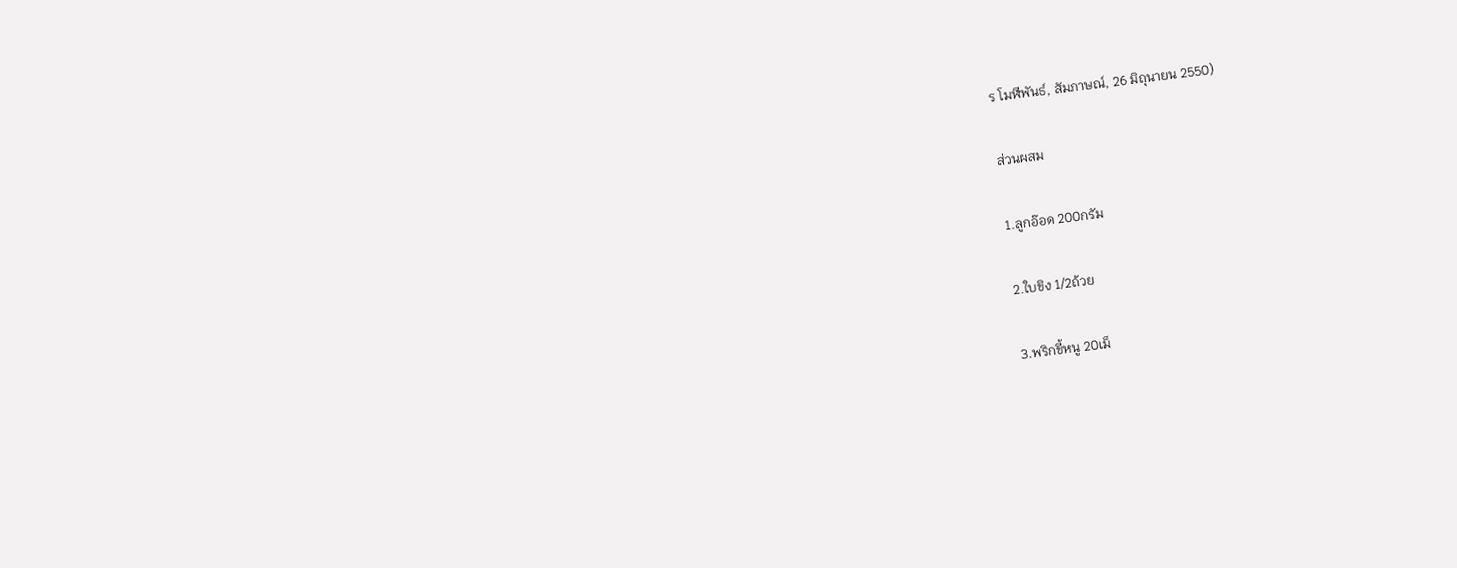ร โมฬีพันธ์, สัมภาษณ์, 26 มิถุนายน 2550)

ส่วนผสม

1.ลูกอ๊อด 200กรัม

2.ใบขิง 1/2ถ้วย

3.พริกขี้หนู 20เม็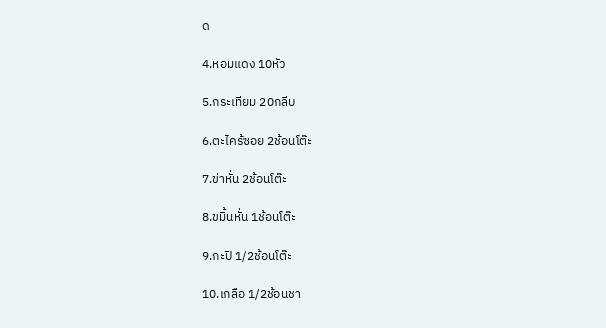ด

4.หอมแดง 10หัว

5.กระเทียม 20กลีบ

6.ตะไคร้ซอย 2ช้อนโต๊ะ

7.ข่าหั่น 2ช้อนโต๊ะ

8.ขมิ้นหั่น 1ช้อนโต๊ะ

9.กะปิ 1/2ช้อนโต๊ะ

10.เกลือ 1/2ช้อนชา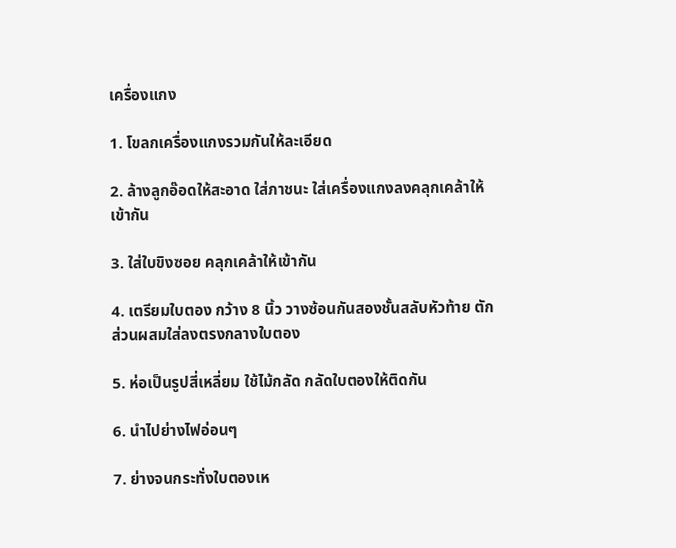เครื่องแกง

1. โขลกเครื่องแกงรวมกันให้ละเอียด

2. ล้างลูกอ๊อดให้สะอาด ใส่ภาชนะ ใส่เครื่องแกงลงคลุกเคล้าให้เข้ากัน

3. ใส่ใบขิงซอย คลุกเคล้าให้เข้ากัน

4. เตรียมใบตอง กว้าง 8 นิ้ว วางซ้อนกันสองชั้นสลับหัวท้าย ตักส่วนผสมใส่ลงตรงกลางใบตอง

5. ห่อเป็นรูปสี่เหลี่ยม ใช้ไม้กลัด กลัดใบตองให้ติดกัน

6. นำไปย่างไฟอ่อนๆ

7. ย่างจนกระทั่งใบตองเห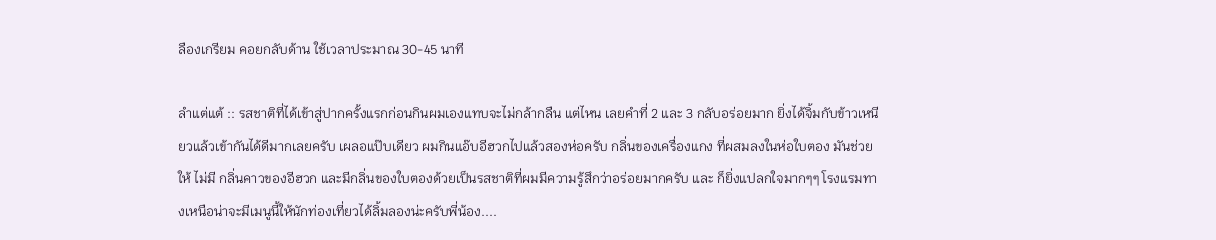ลืองเกรียม คอยกลับด้าน ใช้เวลาประมาณ 30-45 นาที

ลำแต่แต้ :: รสชาติที่ได้เข้าสู่ปากครั้งแรกก่อนกินผมเองแทบจะไม่กล้ากลืน แต่ไหน เลยคำที่ 2 และ 3 กลับอร่อยมาก ยิ่งได้จิ้มกับข้าวเหนียวแล้วเข้ากันได้ดีมากเลยครับ เผลอแป๊บเดียว ผมกินแอ๊บอีฮวกไปแล้วสองห่อครับ กลิ่นของเครื่องแกง ที่ผสมลงในห่อใบตอง มันช่วยให้ ไม่มี กลิ่นคาวของอีฮวก และมีกลิ่นของใบตองด้วยเป็นรสชาติที่ผมมีความรู้สึกว่าอร่อยมากครับ และ ก็ยิ่งแปลกใจมากๆๆ โรงแรมทางเหนือน่าจะมีเมนูนี้ให้นักท่องเที่ยวได้ลิ้มลองน่ะครับพี่น้อง....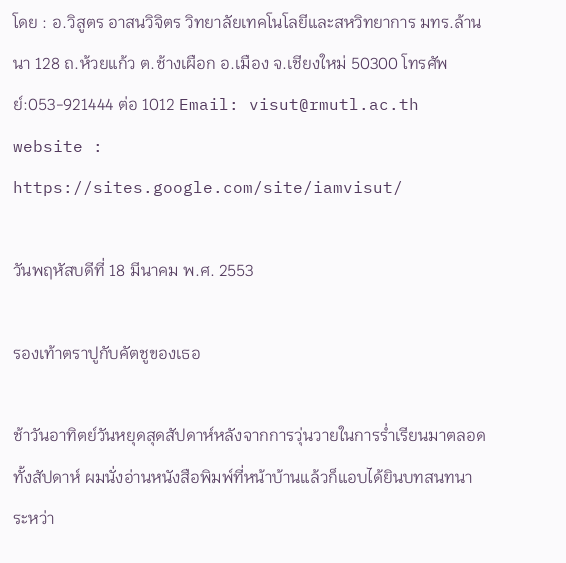โดย : อ.วิสูตร อาสนวิจิตร วิทยาลัยเทคโนโลยีและสหวิทยาการ มทร.ล้านนา 128 ถ.ห้วยแก้ว ต.ช้างเผือก อ.เมือง จ.เชียงใหม่ 50300 โทรศัพย์:053-921444 ต่อ 1012 Email: visut@rmutl.ac.th website : https://sites.google.com/site/iamvisut/

วันพฤหัสบดีที่ 18 มีนาคม พ.ศ. 2553

รองเท้าตราปูกับคัตชูของเธอ

ช้าวันอาทิตย์วันหยุดสุดสัปดาห์หลังจากการวุ่นวายในการร่ำเรียนมาตลอดทั้งสัปดาห์ ผมนั่งอ่านหนังสือพิมพ์ที่หน้าบ้านแล้วก็แอบได้ยินบทสนทนา ระหว่า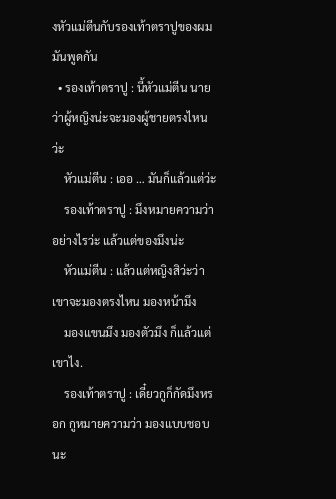งหัวแม่ตีนกับรองเท้าตราปูของผมมันพูดกัน
  • รองเท้าตราปู : นี้หัวแม่ตีน นายว่าผู้หญิงน่ะจะมองผู้ชายตรงไหนว่ะ
    หัวแม่ตีน : เออ … มันก็แล้วแต่ว่ะ
    รองเท้าตราปู : มึงหมายความว่าอย่างไรว่ะ แล้วแต่ของมึงน่ะ
    หัวแม่ตีน : แล้วแต่หญิงสิว่ะว่าเขาจะมองตรงไหน มองหน้ามึง
    มองแขนมึง มองตัวมึง ก็แล้วแต่เขาไง.
    รองเท้าตราปู : เดี๋ยวกูก็กัดมึงหรอก กูหมายความว่า มองแบบชอบนะ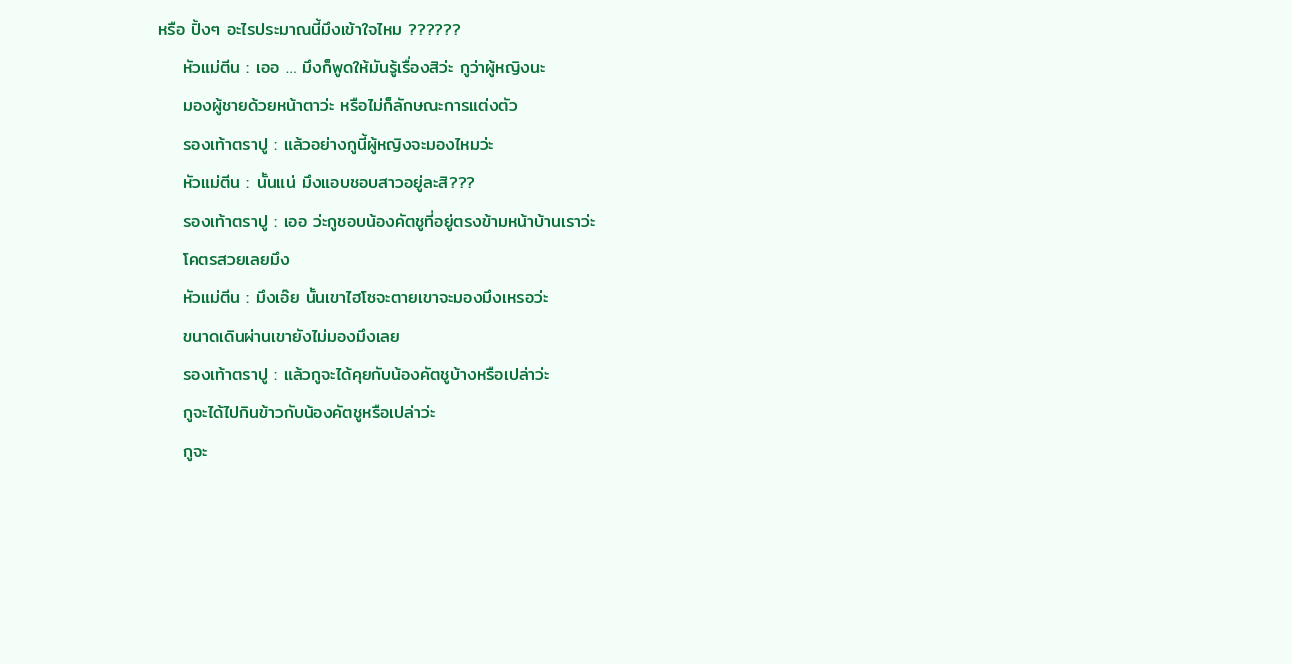หรือ ปิ้งๆ อะไรประมาณนี้มึงเข้าใจไหม ??????
    หัวแม่ตีน : เออ … มึงก็พูดให้มันรู้เรื่องสิว่ะ กูว่าผู้หญิงนะ
    มองผู้ชายด้วยหน้าตาว่ะ หรือไม่ก็ลักษณะการแต่งตัว
    รองเท้าตราปู : แล้วอย่างกูนี้ผู้หญิงจะมองไหมว่ะ
    หัวแม่ตีน : นั้นแน่ มึงแอบชอบสาวอยู่ละสิ???
    รองเท้าตราปู : เออ ว่ะกูชอบน้องคัตชูที่อยู่ตรงข้ามหน้าบ้านเราว่ะ
    โคตรสวยเลยมึง
    หัวแม่ตีน : มึงเอ๊ย นั้นเขาไฮโซจะตายเขาจะมองมึงเหรอว่ะ
    ขนาดเดินผ่านเขายังไม่มองมึงเลย
    รองเท้าตราปู : แล้วกูจะได้คุยกับน้องคัตชูบ้างหรือเปล่าว่ะ
    กูจะได้ไปกินข้าวกับน้องคัตชูหรือเปล่าว่ะ
    กูจะ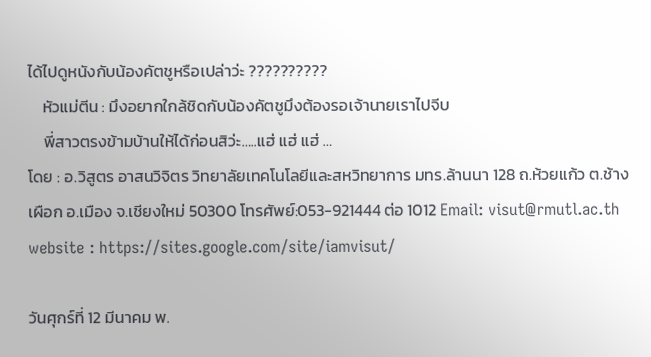ได้ไปดูหนังกับน้องคัตชูหรือเปล่าว่ะ ??????????
    หัวแม่ตีน : มึงอยากใกล้ชิดกับน้องคัตชูมึงต้องรอเจ้านายเราไปจีบ
    พี่สาวตรงข้ามบ้านให้ได้ก่อนสิว่ะ…..แฮ่ แฮ่ แฮ่ …
โดย : อ.วิสูตร อาสนวิจิตร วิทยาลัยเทคโนโลยีและสหวิทยาการ มทร.ล้านนา 128 ถ.ห้วยแก้ว ต.ช้างเผือก อ.เมือง จ.เชียงใหม่ 50300 โทรศัพย์:053-921444 ต่อ 1012 Email: visut@rmutl.ac.th website : https://sites.google.com/site/iamvisut/

วันศุกร์ที่ 12 มีนาคม พ.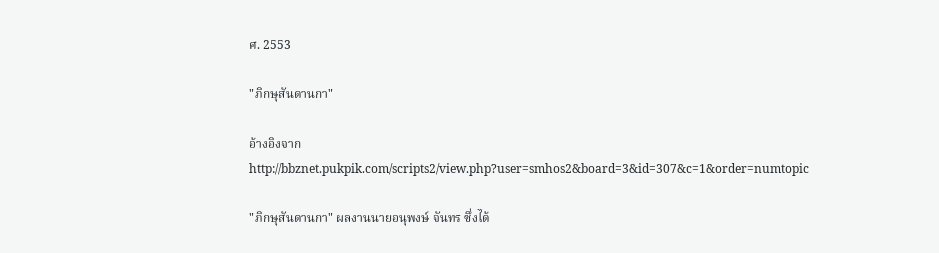ศ. 2553

"ภิกษุสันดานกา"

อ้างอิงจาก http://bbznet.pukpik.com/scripts2/view.php?user=smhos2&board=3&id=307&c=1&order=numtopic

"ภิกษุสันดานกา" ผลงานนายอนุพงษ์ จันทร ซึ่งได้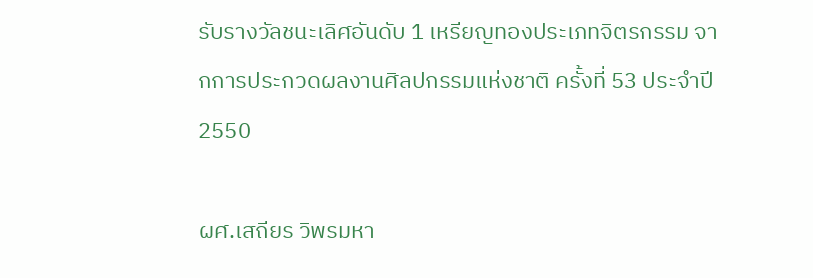รับรางวัลชนะเลิศอันดับ 1 เหรียญทองประเภทจิตรกรรม จากการประกวดผลงานศิลปกรรมแห่งชาติ ครั้งที่ 53 ประจำปี 2550

ผศ.เสถียร วิพรมหา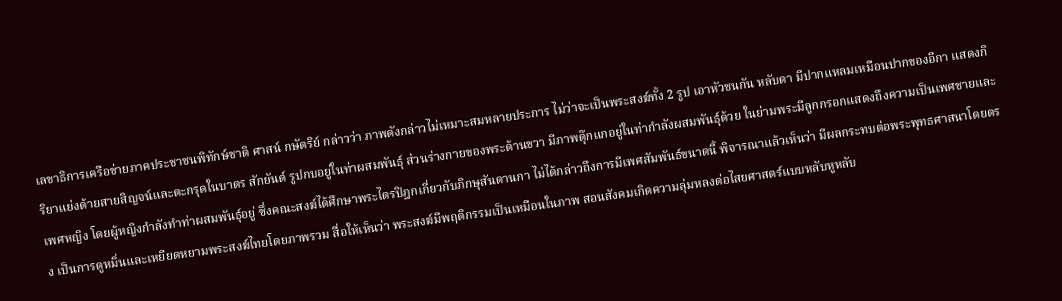เลขาธิการเครือข่ายภาคประชาชนพิทักษ์ชาติ ศาสน์ กษัตริย์ กล่าวว่า ภาพดังกล่าวไม่เหมาะสมหลายประการ ไม่ว่าจะเป็นพระสงฆ์ทั้ง 2 รูป เอาหัวชนกัน หลับตา มีปากแหลมเหมือนปากของอีกา แสดงกิริยาแย่งด้ายสายสิญจน์และตะกรุดในบาตร สักยันต์ รูปกบอยู่ในท่าผสมพันธุ์ ส่วนร่างกายของพระด้านขวา มีภาพตุ๊กแกอยู่ในท่ากำลังผสมพันธุ์ด้วย ในย่ามพระมีลูกกรอกแสดงถึงความเป็นเพศชายและเพศหญิง โดยผู้หญิงกำลังทำท่าผสมพันธุ์อยู่ ซึ่งคณะสงฆ์ได้ศึกษาพระไตรปิฎกเกี่ยวกับภิกษุสันดานกา ไม่ได้กล่าวถึงการมีเพศสัมพันธ์ขนาดนี้ พิจารณาแล้วเห็นว่า มีผลกระทบต่อพระพุทธศาสนาโดยตรง เป็นการดูหมิ่นและเหยียดหยามพระสงฆ์ไทยโดยภาพรวม สื่อให้เห็นว่า พระสงฆ์มีพฤติกรรมเป็นเหมือนในภาพ สอนสังคมเกิดความลุ่มหลงต่อไสยศาสตร์แบบหลับหูหลับ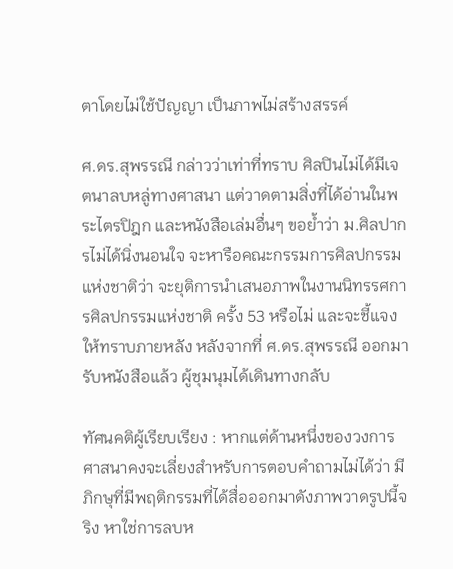ตาโดยไม่ใช้ปัญญา เป็นภาพไม่สร้างสรรค์

ศ.ดร.สุพรรณี กล่าวว่าเท่าที่ทราบ ศิลปินไม่ได้มีเจตนาลบหลู่ทางศาสนา แต่วาดตามสิ่งที่ได้อ่านในพระไตรปิฎก และหนังสือเล่มอื่นๆ ขอย้ำว่า ม.ศิลปากรไม่ได้นิ่งนอนใจ จะหารือคณะกรรมการศิลปกรรมแห่งชาติว่า จะยุติการนำเสนอภาพในงานนิทรรศการศิลปกรรมแห่งชาติ ครั้ง 53 หรือไม่ และจะชี้แจงให้ทราบภายหลัง หลังจากที่ ศ.ดร.สุพรรณี ออกมารับหนังสือแล้ว ผู้ชุมนุมได้เดินทางกลับ

ทัศนคติผู้เรียบเรียง : หากแต่ด้านหนึ่งของวงการศาสนาคงจะเลี่ยงสำหรับการตอบคำถามไม่ได้ว่า มีภิกษุที่มีพฤติกรรมที่ได้สื่อออกมาดังภาพวาดรูปนี้จริง หาใช่การลบห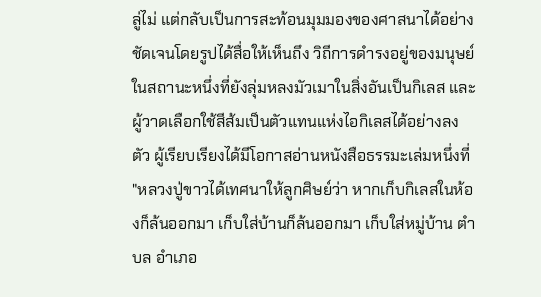ลู่ไม่ แต่กลับเป็นการสะท้อนมุมมองของศาสนาได้อย่างชัดเจนโดยรูปได้สื่อให้เห็นถึง วิถีการดำรงอยู่ของมนุษย์ในสถานะหนึ่งที่ยังลุ่มหลงมัวเมาในสิ่งอันเป็นกิเลส และผู้วาดเลือกใช้สีส้มเป็นตัวแทนแห่งไอกิเลสได้อย่างลงตัว ผู้เรียบเรียงได้มีโอกาสอ่านหนังสือธรรมะเล่มหนึ่งที่ "หลวงปู่ขาวได้เทศนาให้ลูกศิษย์ว่า หากเก็บกิเลสในห้องก็ล้นออกมา เก็บใส่บ้านก็ล้นออกมา เก็บใส่หมู่บ้าน ตำบล อำเภอ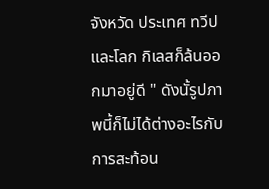จังหวัด ประเทศ ทวีป และโลก กิเลสก็ล้นออกมาอยู่ดี " ดังนั้รูปภาพนี้ก็ไม่ได้ต่างอะไรกับการสะท้อน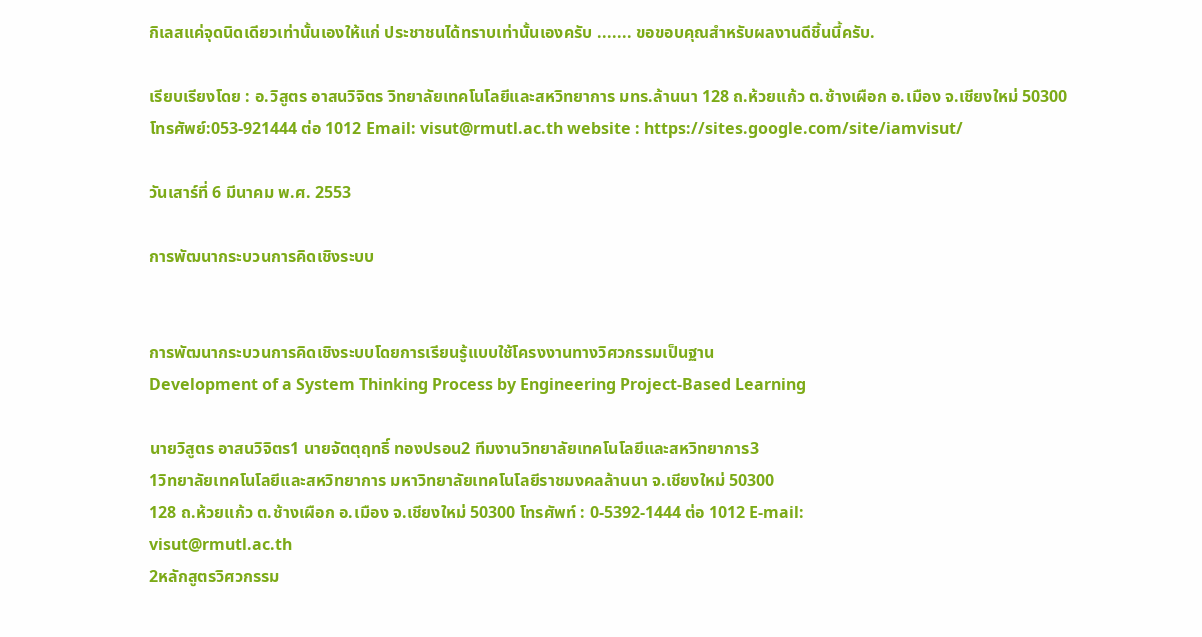กิเลสแค่จุดนิดเดียวเท่านั้นเองให้แก่ ประชาชนได้ทราบเท่านั้นเองครับ ....... ขอขอบคุณสำหรับผลงานดีชิ้นนี้ครับ.

เรียบเรียงโดย : อ.วิสูตร อาสนวิจิตร วิทยาลัยเทคโนโลยีและสหวิทยาการ มทร.ล้านนา 128 ถ.ห้วยแก้ว ต.ช้างเผือก อ.เมือง จ.เชียงใหม่ 50300 โทรศัพย์:053-921444 ต่อ 1012 Email: visut@rmutl.ac.th website : https://sites.google.com/site/iamvisut/

วันเสาร์ที่ 6 มีนาคม พ.ศ. 2553

การพัฒนากระบวนการคิดเชิงระบบ


การพัฒนากระบวนการคิดเชิงระบบโดยการเรียนรู้แบบใช้โครงงานทางวิศวกรรมเป็นฐาน
Development of a System Thinking Process by Engineering Project-Based Learning

นายวิสูตร อาสนวิจิตร1 นายจัตตุฤทธิ์ ทองปรอน2 ทีมงานวิทยาลัยเทคโนโลยีและสหวิทยาการ3
1วิทยาลัยเทคโนโลยีและสหวิทยาการ มหาวิทยาลัยเทคโนโลยีราชมงคลล้านนา จ.เชียงใหม่ 50300
128 ถ.ห้วยแก้ว ต.ช้างเผือก อ.เมือง จ.เชียงใหม่ 50300 โทรศัพท์ : 0-5392-1444 ต่อ 1012 E-mail:
visut@rmutl.ac.th
2หลักสูตรวิศวกรรม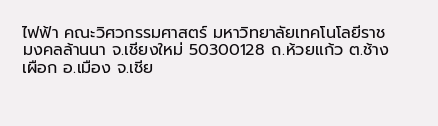ไฟฟ้า คณะวิศวกรรมศาสตร์ มหาวิทยาลัยเทคโนโลยีราชมงคลล้านนา จ.เชียงใหม่ 50300128 ถ.ห้วยแก้ว ต.ช้างเผือก อ.เมือง จ.เชีย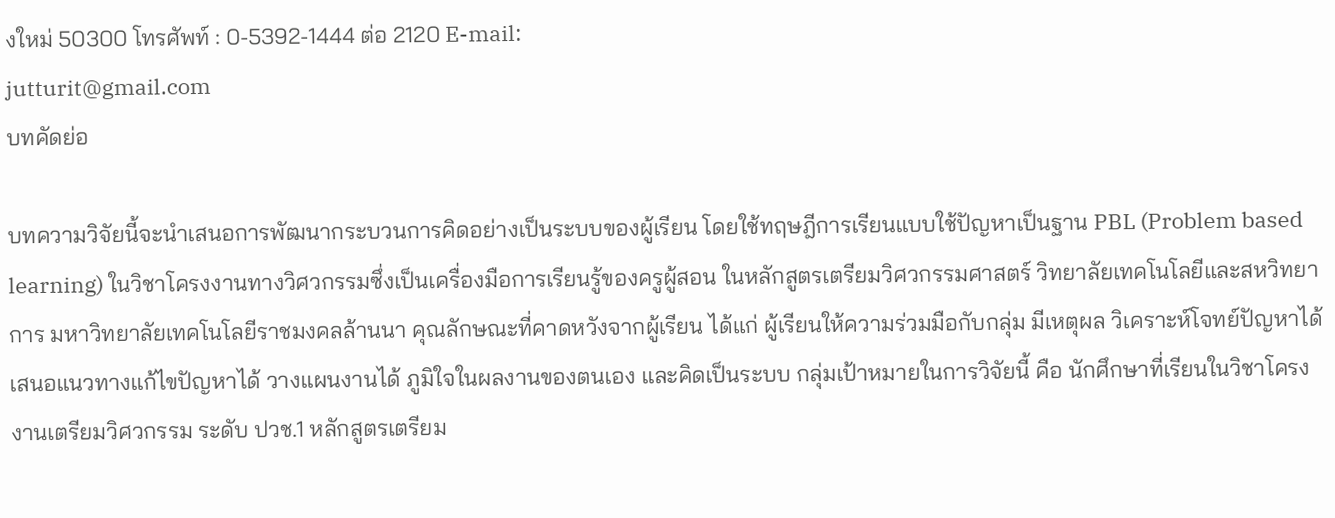งใหม่ 50300 โทรศัพท์ : 0-5392-1444 ต่อ 2120 E-mail:
jutturit@gmail.com
บทคัดย่อ

บทความวิจัยนี้จะนำเสนอการพัฒนากระบวนการคิดอย่างเป็นระบบของผู้เรียน โดยใช้ทฤษฎีการเรียนแบบใช้ปัญหาเป็นฐาน PBL (Problem based learning) ในวิชาโครงงานทางวิศวกรรมซึ่งเป็นเครื่องมือการเรียนรู้ของครูผู้สอน ในหลักสูตรเตรียมวิศวกรรมศาสตร์ วิทยาลัยเทคโนโลยีและสหวิทยาการ มหาวิทยาลัยเทคโนโลยีราชมงคลล้านนา คุณลักษณะที่คาดหวังจากผู้เรียน ได้แก่ ผู้เรียนให้ความร่วมมือกับกลุ่ม มีเหตุผล วิเคราะห์โจทย์ปัญหาได้ เสนอแนวทางแก้ไขปัญหาได้ วางแผนงานได้ ภูมิใจในผลงานของตนเอง และคิดเป็นระบบ กลุ่มเป้าหมายในการวิจัยนี้ คือ นักศึกษาที่เรียนในวิชาโครงงานเตรียมวิศวกรรม ระดับ ปวช.1 หลักสูตรเตรียม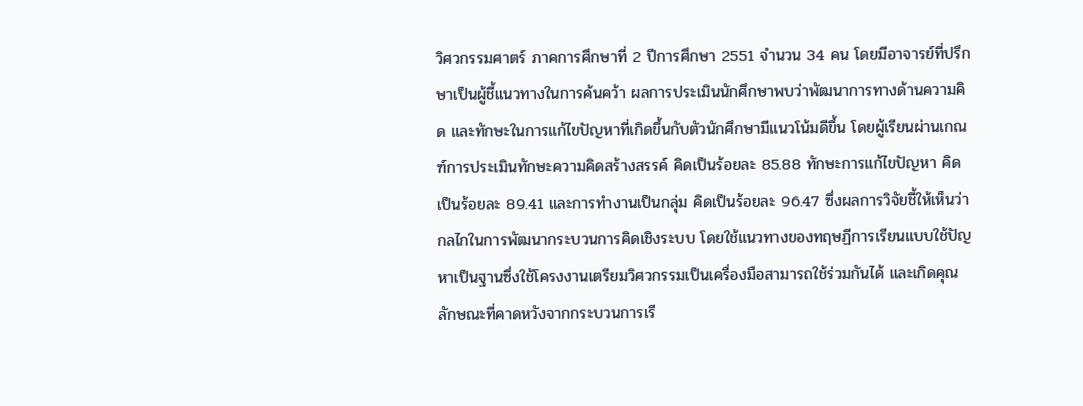วิศวกรรมศาตร์ ภาคการศึกษาที่ 2 ปีการศึกษา 2551 จำนวน 34 คน โดยมีอาจารย์ที่ปรึกษาเป็นผู้ชี้แนวทางในการค้นคว้า ผลการประเมินนักศึกษาพบว่าพัฒนาการทางด้านความคิด และทักษะในการแก้ไขปัญหาที่เกิดขึ้นกับตัวนักศึกษามีแนวโน้มดีขึ้น โดยผู้เรียนผ่านเกณฑ์การประเมินทักษะความคิดสร้างสรรค์ คิดเป็นร้อยละ 85.88 ทักษะการแก้ไขปัญหา คิดเป็นร้อยละ 89.41 และการทำงานเป็นกลุ่ม คิดเป็นร้อยละ 96.47 ซึ่งผลการวิจัยชี้ให้เห็นว่ากลไกในการพัฒนากระบวนการคิดเชิงระบบ โดยใช้แนวทางของทฤษฏีการเรียนแบบใช้ปัญหาเป็นฐานซึ่งใช้โครงงานเตรียมวิศวกรรมเป็นเครื่องมือสามารถใช้ร่วมกันได้ และเกิดคุณลักษณะที่คาดหวังจากกระบวนการเรี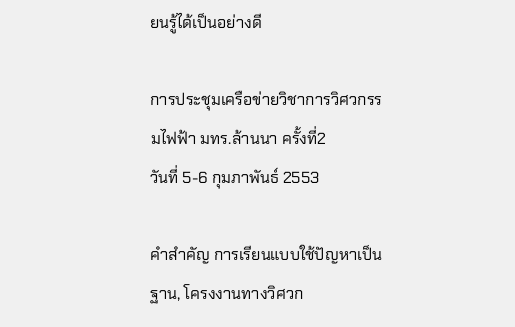ยนรู้ได้เป็นอย่างดี

การประชุมเครือข่ายวิชาการวิศวกรรมไฟฟ้า มทร.ล้านนา ครั้งที่2
วันที่ 5-6 กุมภาพันธ์ 2553

คำสำคัญ การเรียนแบบใช้ปัญหาเป็นฐาน, โครงงานทางวิศวก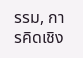รรม, การคิดเชิง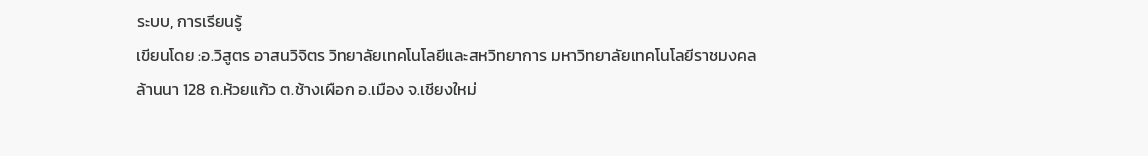ระบบ, การเรียนรู้
เขียนโดย :อ.วิสูตร อาสนวิจิตร วิทยาลัยเทคโนโลยีและสหวิทยาการ มหาวิทยาลัยเทคโนโลยีราชมงคลล้านนา 128 ถ.ห้วยแก้ว ต.ช้างเผือก อ.เมือง จ.เชียงใหม่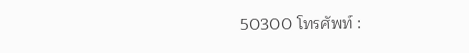50300 โทรศัพท์ :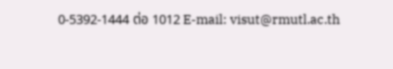0-5392-1444 ต่อ 1012 E-mail: visut@rmutl.ac.th